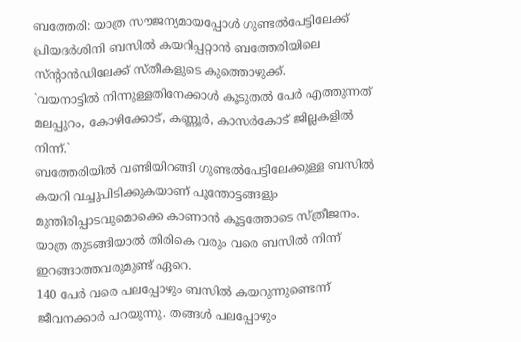ബത്തേരി: യാത്ര സൗജന്യമായപ്പോൾ ഗുണ്ടൽപേട്ടിലേക്ക് പ്രിയദർശിനി ബസിൽ കയറിപ്പറ്റാൻ ബത്തേരിയിലെ സ്ന്റാൻഡിലേക്ക് സ്തീകളുടെ കുത്തൊഴുക്ക്.
`വയനാട്ടിൽ നിന്നുള്ളതിനേക്കാൾ കൂടുതൽ പേർ എത്തുന്നത് മലപ്പുറം, കോഴിക്കോട്, കണ്ണൂർ, കാസർകോട് ജില്ലകളിൽ നിന്ന്.`
ബത്തേരിയിൽ വണ്ടിയിറങ്ങി ഗുണ്ടൽപേട്ടിലേക്കുള്ള ബസിൽ കയറി വച്ചുപിടിക്കുകയാണ് പൂന്തോട്ടങ്ങളും മുന്തിരിപ്പാടവുമൊക്കെ കാണാൻ കൂട്ടത്തോടെ സ്ത്രീജനം. യാത്ര തുടങ്ങിയാൽ തിരികെ വരും വരെ ബസിൽ നിന്ന് ഇറങ്ങാത്തവരുമുണ്ട് ഏറെ.
140 പേർ വരെ പലപ്പോഴും ബസിൽ കയറുന്നുണ്ടെന്ന് ജീവനക്കാർ പറയുന്നു. തങ്ങൾ പലപ്പോഴും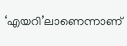‘എയറി’ലാണെന്നാണ്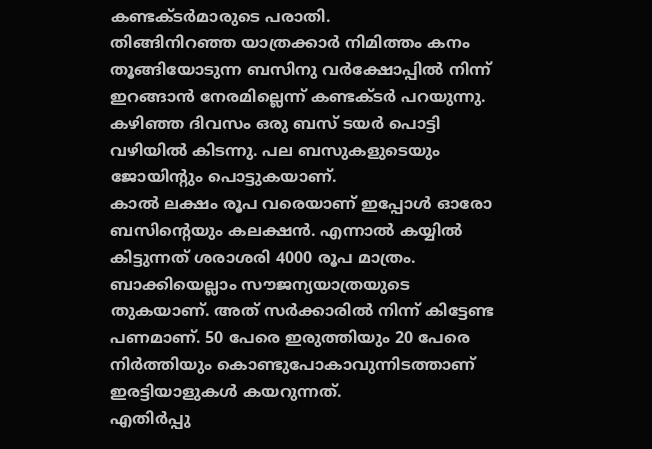കണ്ടക്ടർമാരുടെ പരാതി.
തിങ്ങിനിറഞ്ഞ യാത്രക്കാർ നിമിത്തം കനം തൂങ്ങിയോടുന്ന ബസിനു വർക്ഷോപ്പിൽ നിന്ന് ഇറങ്ങാൻ നേരമില്ലെന്ന് കണ്ടക്ടർ പറയുന്നു. കഴിഞ്ഞ ദിവസം ഒരു ബസ് ടയർ പൊട്ടി വഴിയിൽ കിടന്നു. പല ബസുകളുടെയും ജോയിന്റും പൊട്ടുകയാണ്.
കാൽ ലക്ഷം രൂപ വരെയാണ് ഇപ്പോൾ ഓരോ ബസിന്റെയും കലക്ഷൻ. എന്നാൽ കയ്യിൽ കിട്ടുന്നത് ശരാശരി 4000 രൂപ മാത്രം. ബാക്കിയെല്ലാം സൗജന്യയാത്രയുടെ തുകയാണ്. അത് സർക്കാരിൽ നിന്ന് കിട്ടേണ്ട പണമാണ്. 50 പേരെ ഇരുത്തിയും 20 പേരെ നിർത്തിയും കൊണ്ടുപോകാവുന്നിടത്താണ് ഇരട്ടിയാളുകൾ കയറുന്നത്.
എതിർപ്പു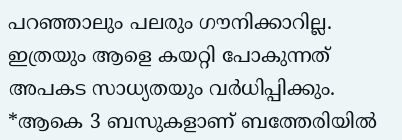പറഞ്ഞാലും പലരും ഗൗനിക്കാറില്ല. ഇത്രയും ആളെ കയറ്റി പോകുന്നത് അപകട സാധ്യതയും വർധിപ്പിക്കും.
*ആകെ 3 ബസുകളാണ് ബത്തേരിയിൽ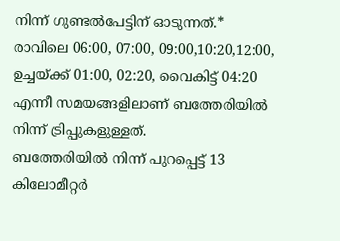നിന്ന് ഗുണ്ടൽപേട്ടിന് ഓടുന്നത്.*
രാവിലെ 06:00, 07:00, 09:00,10:20,12:00, ഉച്ചയ്ക്ക് 01:00, 02:20, വൈകിട്ട് 04:20 എന്നീ സമയങ്ങളിലാണ് ബത്തേരിയിൽ നിന്ന് ട്രിപ്പുകളുള്ളത്.
ബത്തേരിയിൽ നിന്ന് പുറപ്പെട്ട് 13 കിലോമീറ്റർ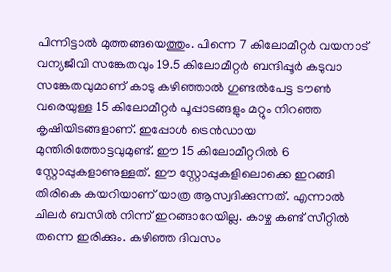പിന്നിട്ടാൽ മുത്തങ്ങയെത്തും. പിന്നെ 7 കിലോമീറ്റർ വയനാട് വന്യജീവി സങ്കേതവും 19.5 കിലോമീറ്റർ ബന്ദിപ്പൂർ കടുവാ സങ്കേതവുമാണ് കാടു കഴിഞ്ഞാൽ ഗുണ്ടൽപേട്ട ടൗൺ വരെയുള്ള 15 കിലോമീറ്റർ പൂപ്പാടങ്ങളും മറ്റും നിറഞ്ഞ കൃഷിയിടങ്ങളാണ്. ഇപ്പോൾ ട്രെൻഡായ മുന്തിരിത്തോട്ടവുമുണ്ട്. ഈ 15 കിലോമീറ്ററിൽ 6 സ്റ്റോപ്പുകളാണുള്ളത്. ഈ സ്റ്റോപ്പുകളിലൊക്കെ ഇറങ്ങി തിരികെ കയറിയാണ് യാത്ര ആസ്വദിക്കുന്നത്. എന്നാൽ ചിലർ ബസിൽ നിന്ന് ഇറങ്ങാറേയില്ല. കാഴ്ച കണ്ട് സീറ്റിൽ തന്നെ ഇരിക്കും. കഴിഞ്ഞ ദിവസം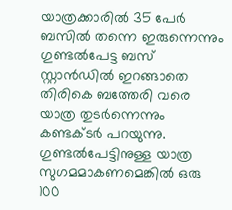യാത്രക്കാരിൽ 35 പേർ ബസിൽ തന്നെ ഇരുന്നെന്നും ഗുണ്ടൽപേട്ട ബസ് സ്റ്റാൻഡിൽ ഇറങ്ങാതെ തിരികെ ബത്തേരി വരെ യാത്ര തുടർന്നെന്നും കണ്ടക്ടർ പറയുന്നു. ഗുണ്ടൽപേട്ടിനുള്ള യാത്ര സുഗമമാകണമെങ്കിൽ ഒരു 100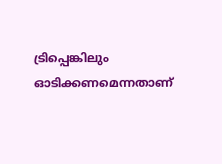ട്രിപ്പെങ്കിലും ഓടിക്കണമെന്നതാണ്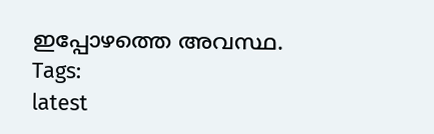ഇപ്പോഴത്തെ അവസ്ഥ.
Tags:
latest